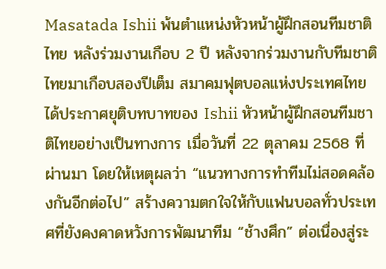Masatada Ishii พ้นตำแหน่งหัวหน้าผู้ฝึกสอนทีมชาติไทย หลังร่วมงานเกือบ 2 ปี หลังจากร่วมงานกับทีมชาติไทยมาเกือบสองปีเต็ม สมาคมฟุตบอลแห่งประเทศไทยได้ประกาศยุติบทบาทของ Ishii หัวหน้าผู้ฝึกสอนทีมชาติไทยอย่างเป็นทางการ เมื่อวันที่ 22 ตุลาคม 2568 ที่ผ่านมา โดยให้เหตุผลว่า “แนวทางการทำทีมไม่สอดคล้องกันอีกต่อไป” สร้างความตกใจให้กับแฟนบอลทั่วประเทศที่ยังคงคาดหวังการพัฒนาทีม “ช้างศึก” ต่อเนื่องสู่ระ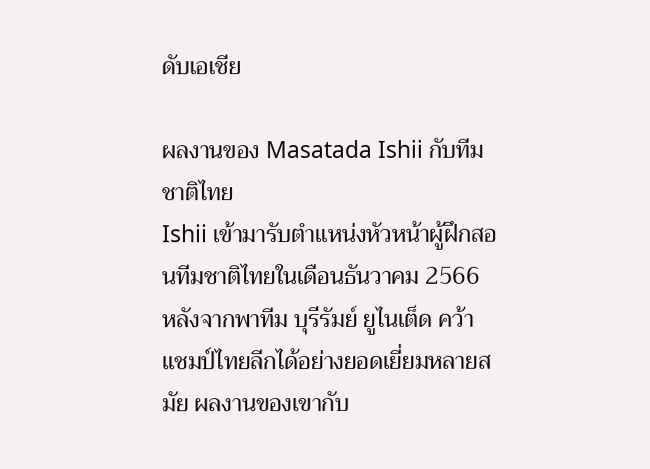ดับเอเชีย

ผลงานของ Masatada Ishii กับทีมชาติไทย
Ishii เข้ามารับตำแหน่งหัวหน้าผู้ฝึกสอนทีมชาติไทยในเดือนธันวาคม 2566 หลังจากพาทีม บุรีรัมย์ ยูไนเต็ด คว้าแชมป์ไทยลีกได้อย่างยอดเยี่ยมหลายสมัย ผลงานของเขากับ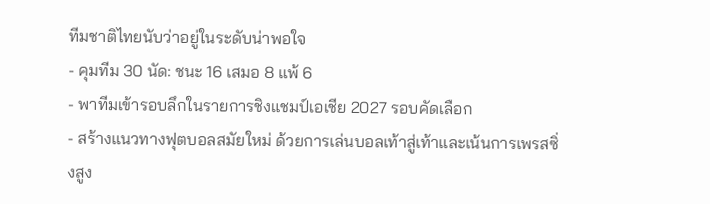ทีมชาติไทยนับว่าอยู่ในระดับน่าพอใจ
- คุมทีม 30 นัด: ชนะ 16 เสมอ 8 แพ้ 6
- พาทีมเข้ารอบลึกในรายการชิงแชมป์เอเชีย 2027 รอบคัดเลือก
- สร้างแนวทางฟุตบอลสมัยใหม่ ด้วยการเล่นบอลเท้าสู่เท้าและเน้นการเพรสซิ่งสูง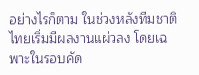อย่างไรก็ตาม ในช่วงหลังทีมชาติไทยเริ่มมีผลงานแผ่วลง โดยเฉพาะในรอบคัด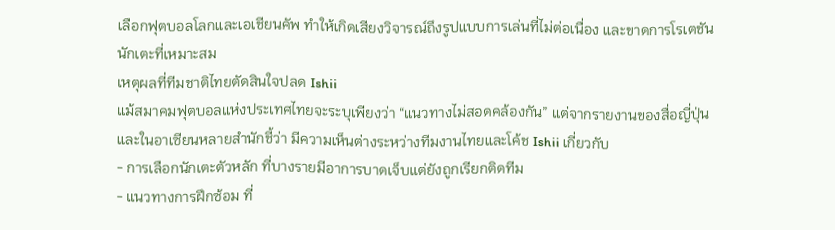เลือกฟุตบอลโลกและเอเชียนคัพ ทำให้เกิดเสียงวิจารณ์ถึงรูปแบบการเล่นที่ไม่ต่อเนื่อง และขาดการโรเตชันนักเตะที่เหมาะสม
เหตุผลที่ทีมชาติไทยตัดสินใจปลด Ishii
แม้สมาคมฟุตบอลแห่งประเทศไทยจะระบุเพียงว่า “แนวทางไม่สอดคล้องกัน” แต่จากรายงานของสื่อญี่ปุ่นและในอาเซียนหลายสำนักชี้ว่า มีความเห็นต่างระหว่างทีมงานไทยและโค้ช Ishii เกี่ยวกับ
- การเลือกนักเตะตัวหลัก ที่บางรายมีอาการบาดเจ็บแต่ยังถูกเรียกติดทีม
- แนวทางการฝึกซ้อม ที่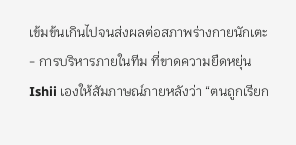เข้มข้นเกินไปจนส่งผลต่อสภาพร่างกายนักเตะ
- การบริหารภายในทีม ที่ขาดความยืดหยุ่น
Ishii เองให้สัมภาษณ์ภายหลังว่า “ตนถูกเรียก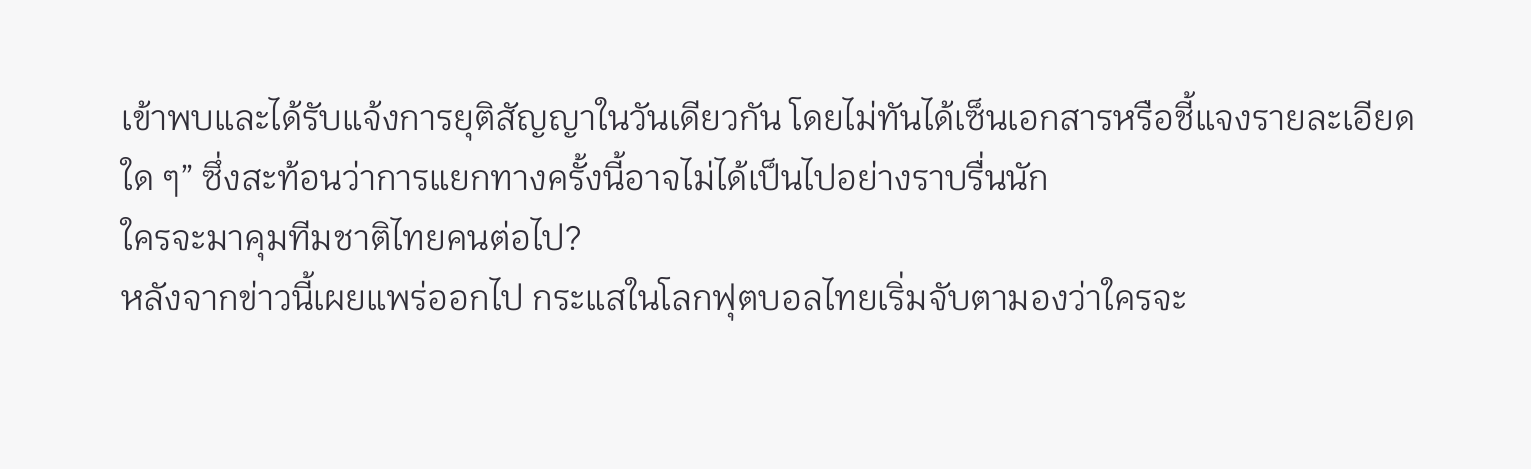เข้าพบและได้รับแจ้งการยุติสัญญาในวันเดียวกัน โดยไม่ทันได้เซ็นเอกสารหรือชี้แจงรายละเอียดใด ๆ” ซึ่งสะท้อนว่าการแยกทางครั้งนี้อาจไม่ได้เป็นไปอย่างราบรื่นนัก
ใครจะมาคุมทีมชาติไทยคนต่อไป?
หลังจากข่าวนี้เผยแพร่ออกไป กระแสในโลกฟุตบอลไทยเริ่มจับตามองว่าใครจะ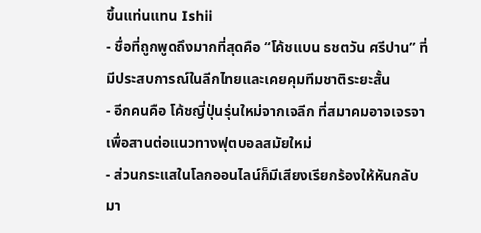ขึ้นแท่นแทน Ishii
- ชื่อที่ถูกพูดถึงมากที่สุดคือ “โค้ชแบน ธชตวัน ศรีปาน” ที่มีประสบการณ์ในลีกไทยและเคยคุมทีมชาติระยะสั้น
- อีกคนคือ โค้ชญี่ปุ่นรุ่นใหม่จากเจลีก ที่สมาคมอาจเจรจาเพื่อสานต่อแนวทางฟุตบอลสมัยใหม่
- ส่วนกระแสในโลกออนไลน์ก็มีเสียงเรียกร้องให้หันกลับมา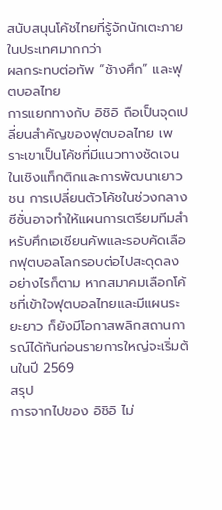สนับสนุนโค้ชไทยที่รู้จักนักเตะภายในประเทศมากกว่า
ผลกระทบต่อทัพ “ช้างศึก” และฟุตบอลไทย
การแยกทางกับ อิชิอิ ถือเป็นจุดเปลี่ยนสำคัญของฟุตบอลไทย เพราะเขาเป็นโค้ชที่มีแนวทางชัดเจนในเชิงแท็กติกและการพัฒนาเยาวชน การเปลี่ยนตัวโค้ชในช่วงกลางซีซั่นอาจทำให้แผนการเตรียมทีมสำหรับศึกเอเชียนคัพและรอบคัดเลือกฟุตบอลโลกรอบต่อไปสะดุดลง
อย่างไรก็ตาม หากสมาคมเลือกโค้ชที่เข้าใจฟุตบอลไทยและมีแผนระยะยาว ก็ยังมีโอกาสพลิกสถานการณ์ได้ทันก่อนรายการใหญ่จะเริ่มต้นในปี 2569
สรุป
การจากไปของ อิชิอิ ไม่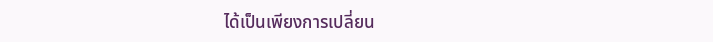ได้เป็นเพียงการเปลี่ยน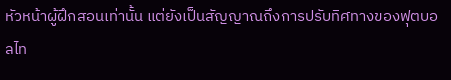หัวหน้าผู้ฝึกสอนเท่านั้น แต่ยังเป็นสัญญาณถึงการปรับทิศทางของฟุตบอลไท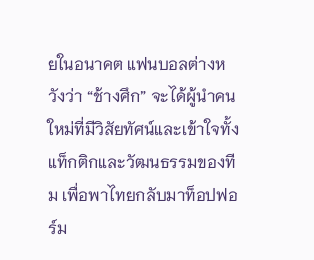ยในอนาคต แฟนบอลต่างหวังว่า “ช้างศึก” จะได้ผู้นำคนใหม่ที่มีวิสัยทัศน์และเข้าใจทั้งแท็กติกและวัฒนธรรมของทีม เพื่อพาไทยกลับมาท็อปฟอร์ม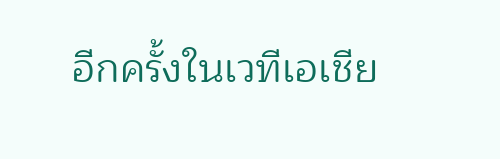อีกครั้งในเวทีเอเชีย